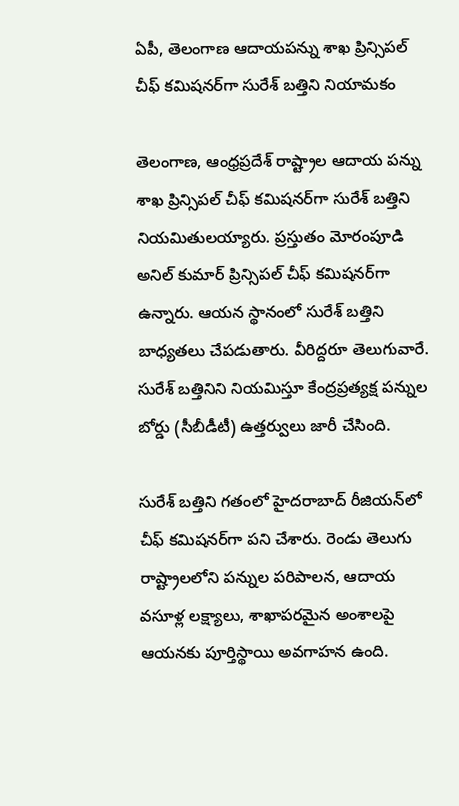ఏపీ, తెలంగాణ ఆదాయపన్ను శాఖ ప్రిన్సిపల్ చీఫ్ కమిషనర్‌గా సురేశ్ బత్తిని నియామకం

తెలంగాణ, ఆంధ్రప్రదేశ్ రాష్ట్రాల ఆదాయ పన్ను శాఖ ప్రిన్సిపల్ చీఫ్ కమిషనర్‌గా సురేశ్ బత్తిని నియమితులయ్యారు. ప్రస్తుతం మోరంపూడి అనిల్ కుమార్ ప్రిన్సిపల్ చీఫ్ కమిషనర్‌గా ఉన్నారు. ఆయన స్థానంలో సురేశ్ బత్తిని బాధ్యతలు చేపడుతారు. వీరిద్దరూ తెలుగువారే. సురేశ్ బత్తినిని నియమిస్తూ కేంద్రప్రత్యక్ష పన్నుల బోర్డు (సీబీడీటీ) ఉత్తర్వులు జారీ చేసింది.

సురేశ్ బత్తిని గతంలో హైదరాబాద్ రీజియన్‌లో చీఫ్ కమిషనర్‌గా పని చేశారు. రెండు తెలుగు రాష్ట్రాలలోని పన్నుల పరిపాలన, ఆదాయ వసూళ్ల లక్ష్యాలు, శాఖాపరమైన అంశాలపై ఆయనకు పూర్తిస్థాయి అవగాహన ఉంది.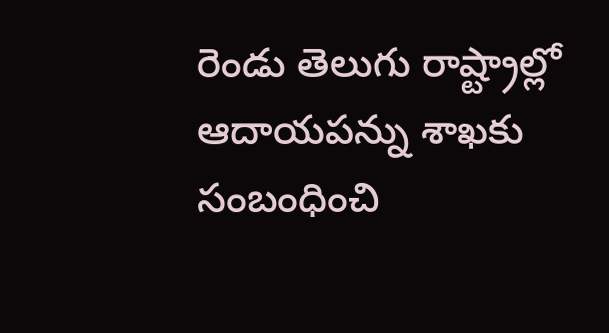రెండు తెలుగు రాష్ట్రాల్లో ఆదాయపన్ను శాఖకు సంబంధించి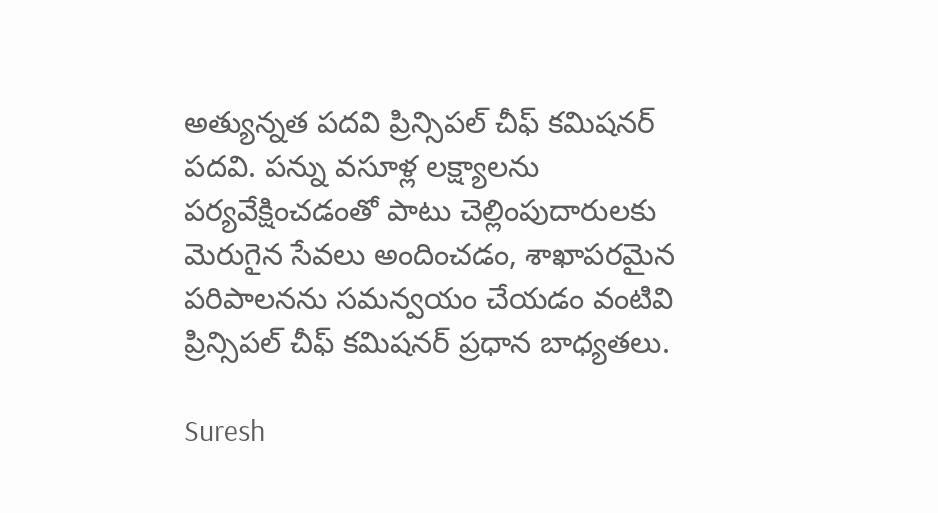అత్యున్నత పదవి ప్రిన్సిపల్ చీఫ్ కమిషనర్ పదవి. పన్ను వసూళ్ల లక్ష్యాలను పర్యవేక్షించడంతో పాటు చెల్లింపుదారులకు మెరుగైన సేవలు అందించడం, శాఖాపరమైన పరిపాలనను సమన్వయం చేయడం వంటివి ప్రిన్సిపల్ చీఫ్ కమిషనర్ ప్రధాన బాధ్యతలు.

Suresh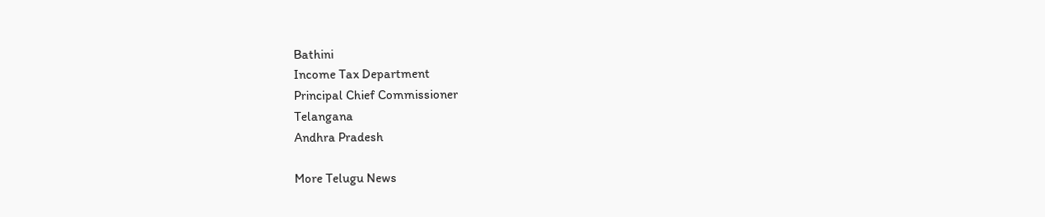Bathini
Income Tax Department
Principal Chief Commissioner
Telangana
Andhra Pradesh

More Telugu News